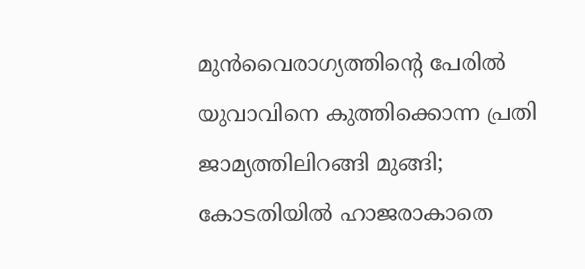മുന്‍വൈരാഗ്യത്തിന്‍റെ പേരില്‍ യുവാവിനെ കുത്തിക്കൊന്ന പ്രതി ജാമ്യത്തിലിറങ്ങി മുങ്ങി; കോടതിയില്‍ ഹാജരാകാതെ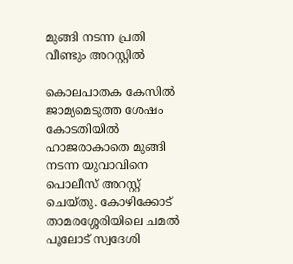മുങ്ങി നടന്ന പ്രതി വീണ്ടും അറസ്റ്റിൽ

കൊലപാതക കേസില്‍ ജാമ്യമെടുത്ത ശേഷം കോടതിയില്‍ ഹാജരാകാതെ മുങ്ങി നടന്ന യുവാവിനെ പൊലീസ് അറസ്റ്റ് ചെയ്തു. കോഴിക്കോട് താമരശ്ശേരിയിലെ ചമല്‍ പൂലോട് സ്വദേശി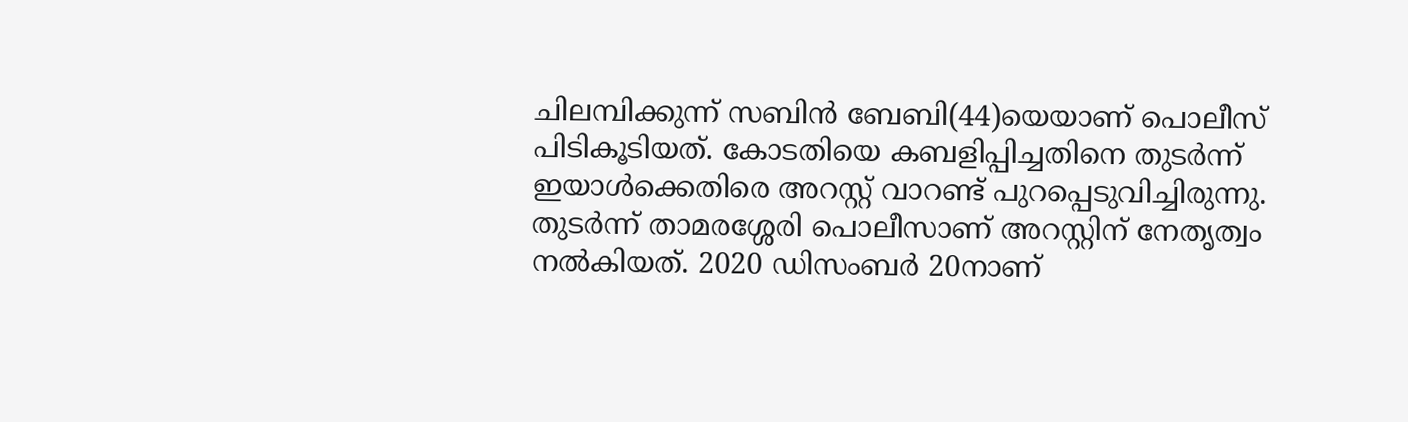ചിലമ്പിക്കുന്ന് സബിന്‍ ബേബി(44)യെയാണ് പൊലീസ് പിടികൂടിയത്. കോടതിയെ കബളിപ്പിച്ചതിനെ തുടര്‍ന്ന് ഇയാള്‍ക്കെതിരെ അറസ്റ്റ് വാറണ്ട് പുറപ്പെടുവിച്ചിരുന്നു. തുടര്‍ന്ന് താമരശ്ശേരി പൊലീസാണ് അറസ്റ്റിന് നേതൃത്വം നല്‍കിയത്. 2020 ഡിസംബര്‍ 20നാണ്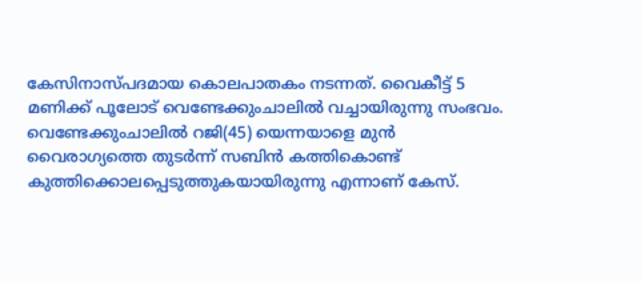കേസിനാസ്പദമായ കൊലപാതകം നടന്നത്. വൈകീട്ട് 5 മണിക്ക് പൂലോട് വെണ്ടേക്കുംചാലില്‍ വച്ചായിരുന്നു സംഭവം. വെണ്ടേക്കുംചാലില്‍ റജി(45) യെന്നയാളെ മുന്‍ വൈരാഗ്യത്തെ തുടര്‍ന്ന് സബിന്‍ കത്തികൊണ്ട് കുത്തിക്കൊലപ്പെടുത്തുകയായിരുന്നു എന്നാണ് കേസ്.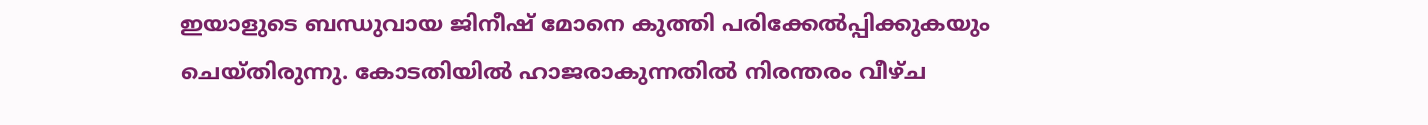ഇയാളുടെ ബന്ധുവായ ജിനീഷ് മോനെ കുത്തി പരിക്കേല്‍പ്പിക്കുകയും ചെയ്തിരുന്നു. കോടതിയില്‍ ഹാജരാകുന്നതില്‍ നിരന്തരം വീഴ്ച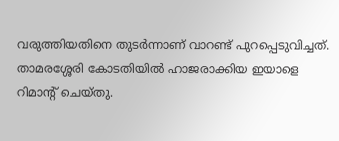വരുത്തിയതിനെ തുടര്‍ന്നാണ് വാറണ്ട് പുറപ്പെടുവിച്ചത്. താമരശ്ശേരി കോടതിയില്‍ ഹാജരാക്കിയ ഇയാളെ റിമാന്‍റ് ചെയ്തു.